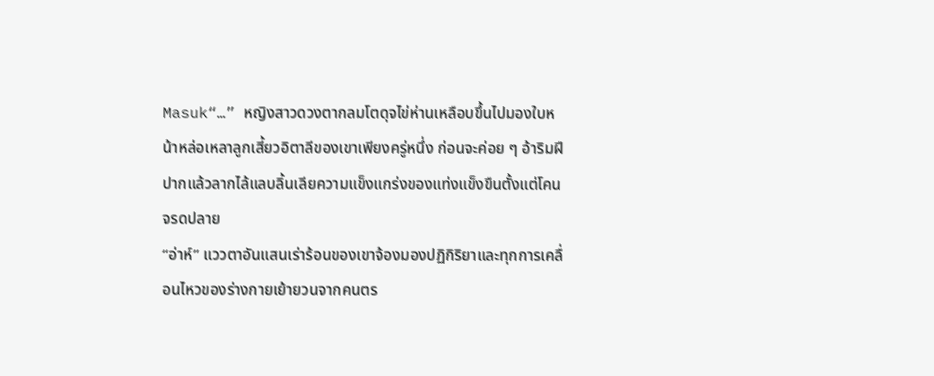Masuk“…” หญิงสาวดวงตากลมโตดุจไข่ห่านเหลือบขึ้นไปมองใบหน้าหล่อเหลาลูกเสี้ยวอิตาลีของเขาเพียงครู่หนึ่ง ก่อนจะค่อย ๆ อ้าริมฝีปากแล้วลากไล้แลบลิ้นเลียความแข็งแกร่งของแท่งแข็งขืนตั้งแต่โคนจรดปลาย
“อ่าห์” แววตาอันแสนเร่าร้อนของเขาจ้องมองปฏิกิริยาและทุกการเคลื่อนไหวของร่างกายเย้ายวนจากคนตร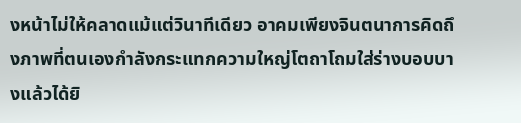งหน้าไม่ให้คลาดแม้แต่วินาทีเดียว อาคมเพียงจินตนาการคิดถึงภาพที่ตนเองกำลังกระแทกความใหญ่โตถาโถมใส่ร่างบอบบางแล้วได้ยิ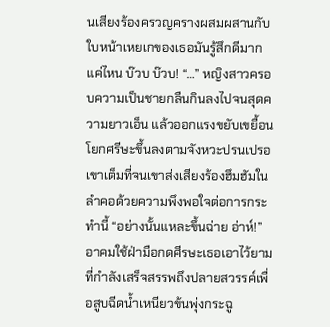นเสียงร้องครวญครางผสมผสานกับใบหน้าเหยเกของเธอมันรู้สึกดีมากแค่ไหน บ๊วบ บ๊วบ! “…” หญิงสาวครอบความเป็นชายกลืนกินลงไปจนสุดความยาวเอ็น แล้วออกแรงขยับเขยื้อนโยกศรีษะขึ้นลงตามจังหวะปรนเปรอเขาเต็มที่จนเขาส่งเสียงร้องฮึมฮัมในลำคอด้วยความพึงพอใจต่อการกระทำนี้ “อย่างนั้นแหละขึ้นฉ่าย อ่าห์!” อาคมใช้ฝ่ามือกดศีรษะเธอเอาไว้ยามที่กำลังเสร็จสรรพถึงปลายสวรรค์เพื่อสูบฉีดน้ำเหนียวข้นพุ่งกระฉู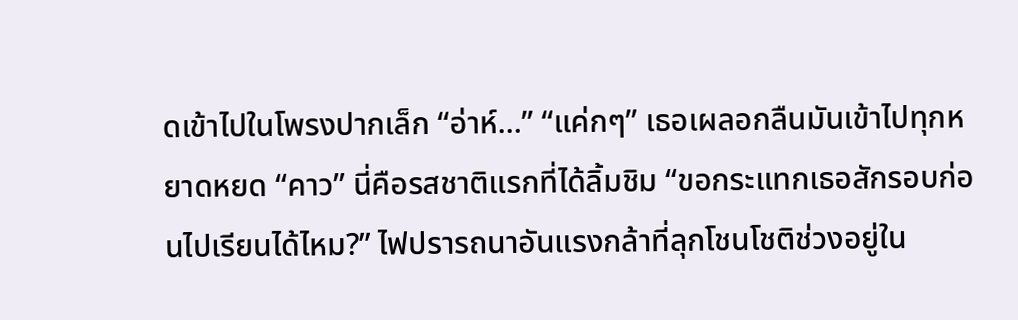ดเข้าไปในโพรงปากเล็ก “อ่าห์…” “แค่กๆ” เธอเผลอกลืนมันเข้าไปทุกหยาดหยด “คาว” นี่คือรสชาติแรกที่ได้ลิ้มชิม “ขอกระแทกเธอสักรอบก่อนไปเรียนได้ไหม?” ไฟปรารถนาอันแรงกล้าที่ลุกโชนโชติช่วงอยู่ใน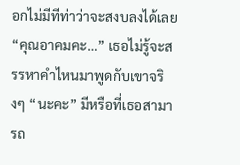อกไม่มีทีท่าว่าจะสงบลงได้เลย “คุณอาคมคะ…” เธอไม่รู้จะสรรหาคำไหนมาพูดกับเขาจริงๆ “นะคะ” มีหรือที่เธอสามารถ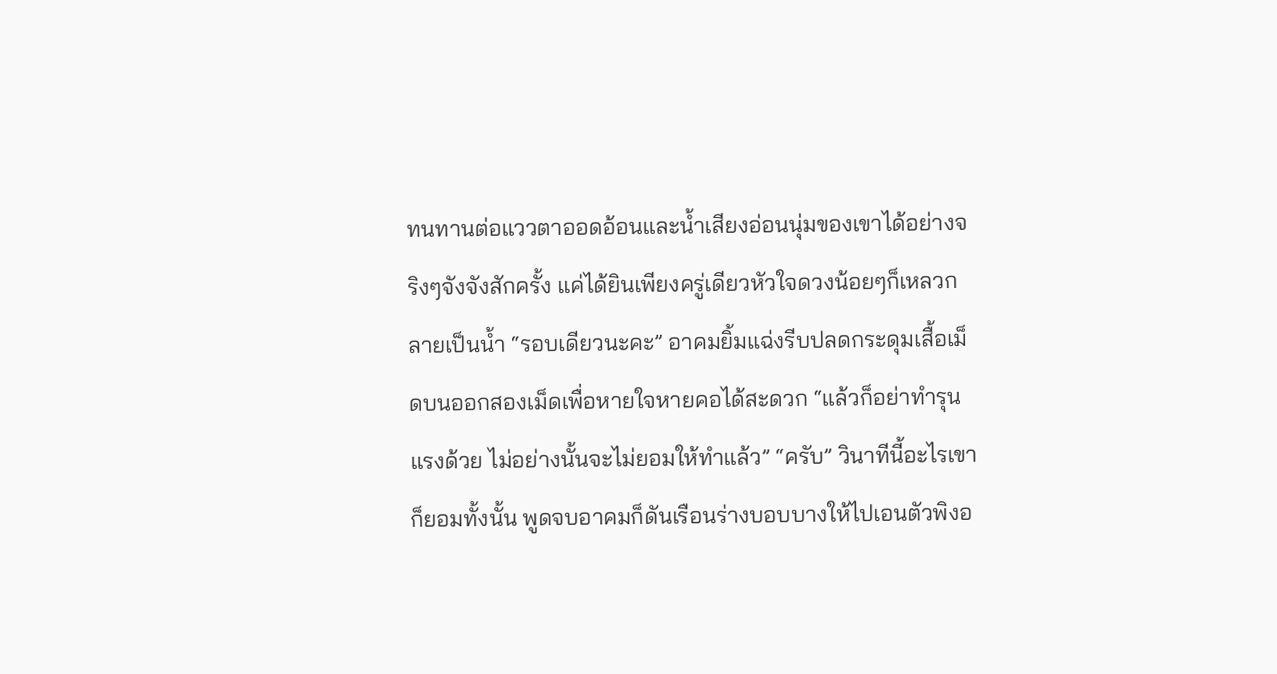ทนทานต่อแววตาออดอ้อนและน้ำเสียงอ่อนนุ่มของเขาได้อย่างจริงๆจังจังสักครั้ง แค่ได้ยินเพียงครู่เดียวหัวใจดวงน้อยๆก็เหลวกลายเป็นน้ำ “รอบเดียวนะคะ” อาคมยิ้มแฉ่งรีบปลดกระดุมเสื้อเม็ดบนออกสองเม็ดเพื่อหายใจหายคอได้สะดวก “แล้วก็อย่าทำรุนแรงด้วย ไม่อย่างนั้นจะไม่ยอมให้ทำแล้ว” “ครับ” วินาทีนี้อะไรเขาก็ยอมทั้งนั้น พูดจบอาคมก็ดันเรือนร่างบอบบางให้ไปเอนตัวพิงอ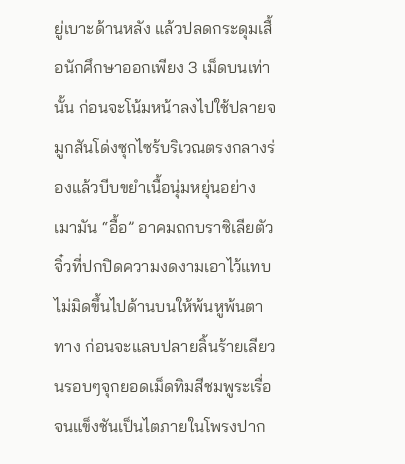ยู่เบาะด้านหลัง แล้วปลดกระดุมเสื้อนักศึกษาออกเพียง 3 เม็ดบนเท่านั้น ก่อนจะโน้มหน้าลงไปใช้ปลายจมูกสันโด่งซุกไซร้บริเวณตรงกลางร่องแล้วบีบขยำเนื้อนุ่มหยุ่นอย่างเมามัน “อื้อ” อาคมถกบราซิเลียตัวจิ๋วที่ปกปิดความงดงามเอาไว้แทบไม่มิดขึ้นไปด้านบนให้พ้นหูพ้นตาทาง ก่อนจะแลบปลายลิ้นร้ายเลียวนรอบๆจุกยอดเม็ดทิมสีชมพูระเรื่อจนแข็งชันเป็นไตภายในโพรงปาก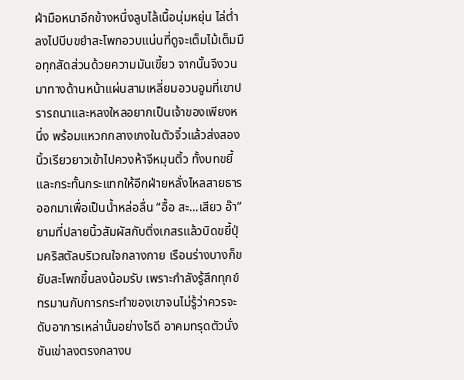ฝ่ามือหนาอีกข้างหนึ่งลูบไล้เนื้อนุ่มหยุ่น ไล่ต่ำลงไปบีบขยำสะโพกอวบแน่นที่ดูจะเต็มไม้เต็มมือทุกสัดส่วนด้วยความมันเขี้ยว จากนั้นจึงวนมาทางด้านหน้าแผ่นสามเหลี่ยมอวบอูมที่เขาปรารถนาและหลงใหลอยากเป็นเจ้าของเพียงหนึ่ง พร้อมแหวกกลางเกงในตัวจิ๋วแล้วส่งสองนิ้วเรียวยาวเข้าไปควงห้าจีหมุนติ้ว ทั้งบทขยี้และกระทั้นกระแทกให้อีกฝ่ายหลั่งไหลสายธารออกมาเพื่อเป็นน้ำหล่อลื่น “อื้อ สะ...เสียว อ๊า” ยามที่ปลายนิ้วสัมผัสกับติ่งเกสรแล้วบิดขยี้ปุ่มคริสตัลบริเวณใจกลางกาย เรือนร่างบางก็ขยับสะโพกขึ้นลงน้อมรับ เพราะกำลังรู้สึกทุกข์ทรมานกับการกระทำของเขาจนไม่รู้ว่าควรจะดับอาการเหล่านั้นอย่างไรดี อาคมทรุดตัวนั่งชันเข่าลงตรงกลางบ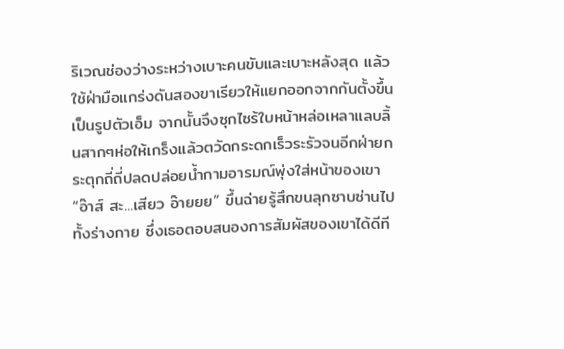ริเวณช่องว่างระหว่างเบาะคนขับและเบาะหลังสุด แล้วใช้ฝ่ามือแกร่งดันสองขาเรียวให้แยกออกจากกันตั้งขึ้นเป็นรูปตัวเอ็ม จากนั้นจึงซุกไซร้ใบหน้าหล่อเหลาแลบลิ้นสากๆห่อให้เกร็งแล้วตวัดกระดกเร็วระรัวจนอีกฝ่ายกระตุกถี่ถี่ปลดปล่อยน้ำกามอารมณ์พุ่งใส่หน้าของเขา “อ๊าส์ สะ...เสียว อ๊ายยย” ขึ้นฉ่ายรู้สึกขนลุกซาบซ่านไปทั้งร่างกาย ซึ่งเธอตอบสนองการสัมผัสของเขาได้ดีที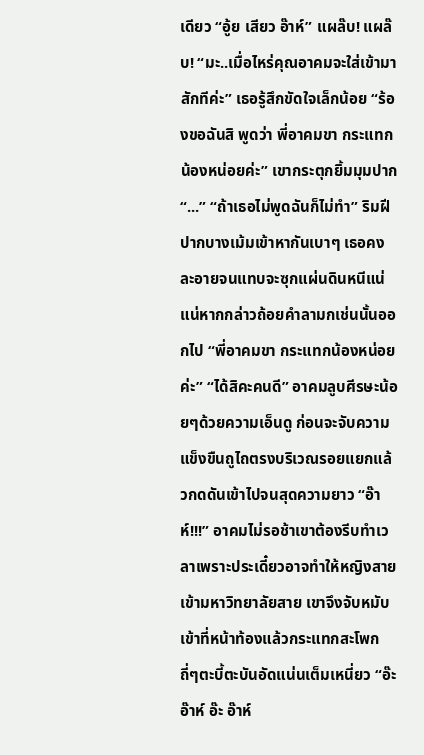เดียว “อู้ย เสียว อ๊าห์” แผล๊บ! แผล๊บ! “มะ..เมื่อไหร่คุณอาคมจะใส่เข้ามาสักทีค่ะ” เธอรู้สึกขัดใจเล็กน้อย “ร้องขอฉันสิ พูดว่า พี่อาคมขา กระแทกน้องหน่อยค่ะ” เขากระตุกยิ้มมุมปาก “...” “ถ้าเธอไม่พูดฉันก็ไม่ทำ” ริมฝีปากบางเม้มเข้าหากันเบาๆ เธอคงละอายจนแทบจะซุกแผ่นดินหนีแน่แน่หากกล่าวถ้อยคำลามกเช่นนั้นออกไป “พี่อาคมขา กระแทกน้องหน่อยค่ะ” “ได้สิคะคนดี” อาคมลูบศีรษะน้อยๆด้วยความเอ็นดู ก่อนจะจับความแข็งขืนถูไถตรงบริเวณรอยแยกแล้วกดดันเข้าไปจนสุดความยาว “อ๊าห์!!!” อาคมไม่รอช้าเขาต้องรีบทำเวลาเพราะประเดี๋ยวอาจทำให้หญิงสายเข้ามหาวิทยาลัยสาย เขาจึงจับหมับเข้าที่หน้าท้องแล้วกระแทกสะโพกถี่ๆตะบี้ตะบันอัดแน่นเต็มเหนี่ยว “อ๊ะ อ๊าห์ อ๊ะ อ๊าห์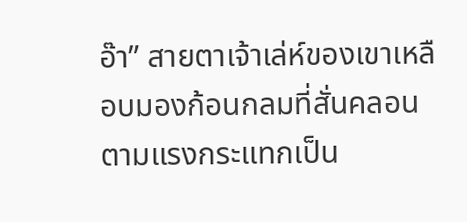อ๊า” สายตาเจ้าเล่ห์ของเขาเหลือบมองก้อนกลมที่สั่นคลอนตามแรงกระแทกเป็น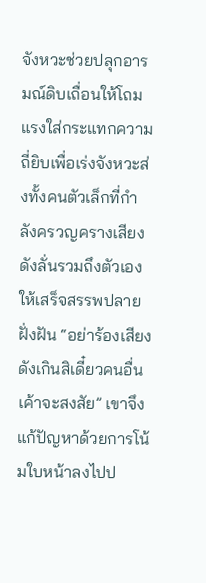จังหวะช่วยปลุกอารมณ์ดิบเถื่อนให้โถมแรงใส่กระแทกความถี่ยิบเพื่อเร่งจังหวะส่งทั้งคนตัวเล็กที่กำลังครวญครางเสียงดังลั่นรวมถึงตัวเองให้เสร็จสรรพปลายฝั่งฝัน “อย่าร้องเสียงดังเกินสิเดี๋ยวคนอื่นเค้าจะสงสัย” เขาจึงแก้ปัญหาด้วยการโน้มใบหน้าลงไปป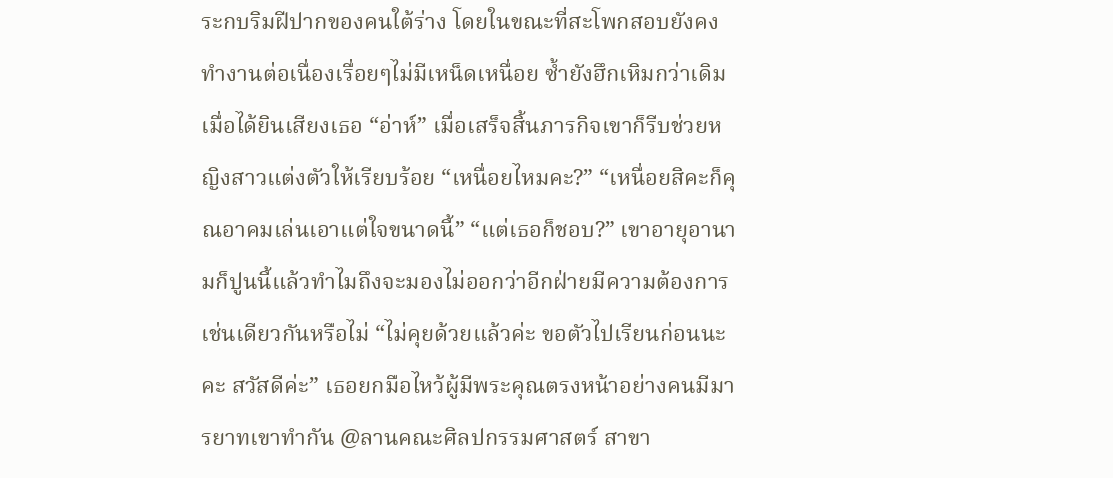ระกบริมฝีปากของคนใต้ร่าง โดยในขณะที่สะโพกสอบยังคงทำงานต่อเนื่องเรื่อยๆไม่มีเหน็ดเหนื่อย ซ้ำยังฮึกเหิมกว่าเดิมเมื่อได้ยินเสียงเธอ “อ่าห์” เมื่อเสร็จสิ้นภารกิจเขาก็รีบช่วยหญิงสาวแต่งตัวให้เรียบร้อย “เหนื่อยไหมคะ?” “เหนื่อยสิคะก็คุณอาคมเล่นเอาแต่ใจขนาดนี้” “แต่เธอก็ชอบ?” เขาอายุอานามก็ปูนนี้แล้วทำไมถึงจะมองไม่ออกว่าอีกฝ่ายมีความต้องการเช่นเดียวกันหรือไม่ “ไม่คุยด้วยแล้วค่ะ ขอตัวไปเรียนก่อนนะคะ สวัสดีค่ะ” เธอยกมือไหว้ผู้มีพระคุณตรงหน้าอย่างคนมีมารยาทเขาทำกัน @ลานคณะศิลปกรรมศาสตร์ สาขา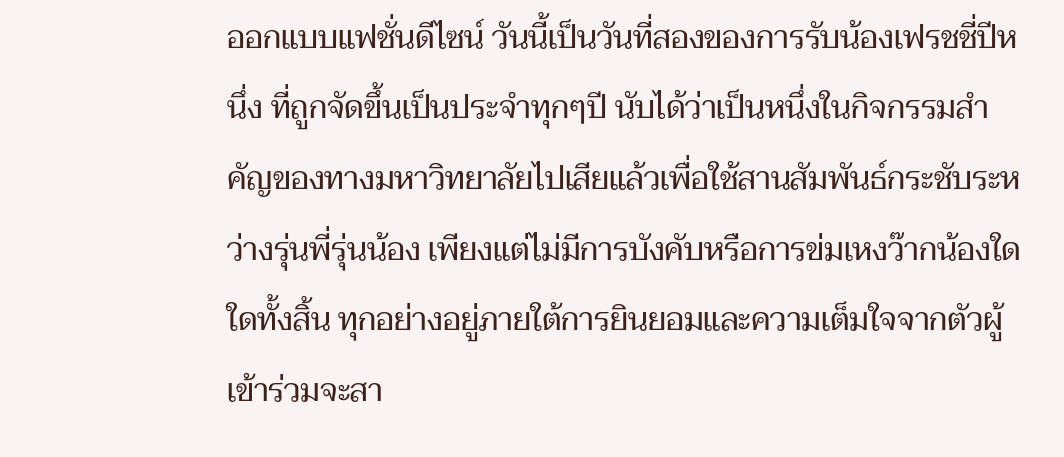ออกแบบแฟชั่นดีไซน์ วันนี้เป็นวันที่สองของการรับน้องเฟรชชี่ปีหนึ่ง ที่ถูกจัดขึ้นเป็นประจำทุกๆปี นับได้ว่าเป็นหนึ่งในกิจกรรมสำคัญของทางมหาวิทยาลัยไปเสียแล้วเพื่อใช้สานสัมพันธ์กระชับระหว่างรุ่นพี่รุ่นน้อง เพียงแต่ไม่มีการบังคับหรือการข่มเหงว๊ากน้องใดใดทั้งสิ้น ทุกอย่างอยู่ภายใต้การยินยอมและความเต็มใจจากตัวผู้เข้าร่วมจะสา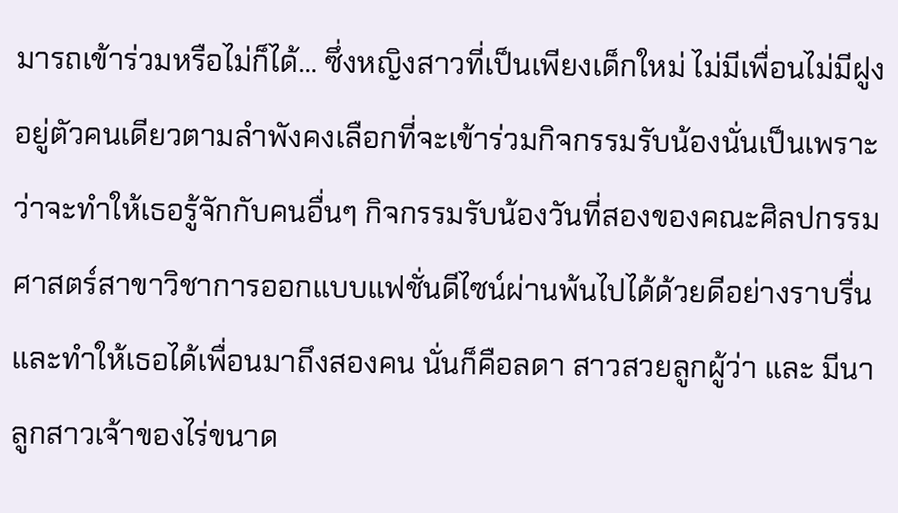มารถเข้าร่วมหรือไม่ก็ได้… ซึ่งหญิงสาวที่เป็นเพียงเด็กใหม่ ไม่มีเพื่อนไม่มีฝูง อยู่ตัวคนเดียวตามลำพังคงเลือกที่จะเข้าร่วมกิจกรรมรับน้องนั่นเป็นเพราะว่าจะทำให้เธอรู้จักกับคนอื่นๆ กิจกรรมรับน้องวันที่สองของคณะศิลปกรรมศาสตร์สาขาวิชาการออกแบบแฟชั่นดีไซน์ผ่านพ้นไปได้ด้วยดีอย่างราบรื่น และทำให้เธอได้เพื่อนมาถึงสองคน นั่นก็คือลดา สาวสวยลูกผู้ว่า และ มีนา ลูกสาวเจ้าของไร่ขนาด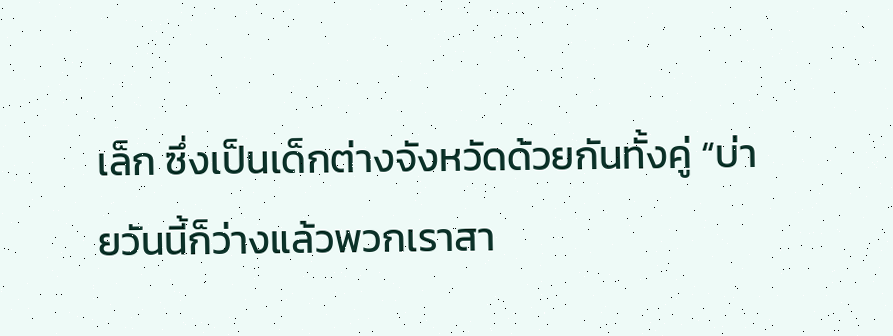เล็ก ซึ่งเป็นเด็กต่างจังหวัดด้วยกันทั้งคู่ “บ่ายวันนี้ก็ว่างแล้วพวกเราสา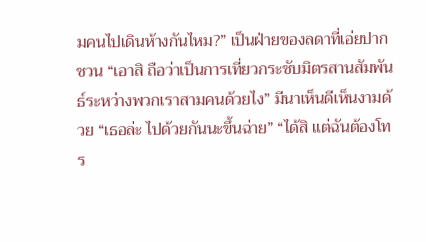มคนไปเดินห้างกันไหม?” เป็นฝ่ายของลดาที่เอ่ยปากชวน “เอาสิ ถือว่าเป็นการเที่ยวกระชับมิตรสานสัมพันธ์ระหว่างพวกเราสามคนด้วยไง” มีนาเห็นดีเห็นงามด้วย “เธอล่ะ ไปด้วยกันนะขึ้นฉ่าย” “ได้สิ แต่ฉันต้องโทร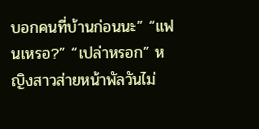บอกคนที่บ้านก่อนนะ” “แฟนเหรอ?” “เปล่าหรอก” หญิงสาวส่ายหน้าพัลวันไม่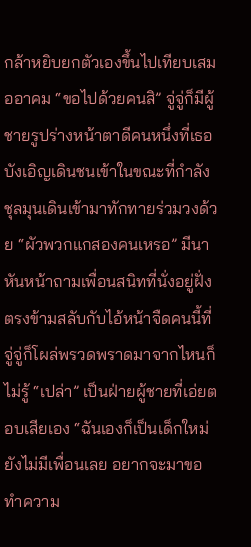กล้าหยิบยกตัวเองขึ้นไปเทียบเสมออาคม “ขอไปด้วยคนสิ” จู่จู่ก็มีผู้ชายรูปร่างหน้าตาดีคนหนึ่งที่เธอบังเอิญเดินชนเข้าในขณะที่กำลังชุลมุนเดินเข้ามาทักทายร่วมวงด้วย “ผัวพวกแกสองคนเหรอ” มีนาหันหน้าถามเพื่อนสนิทที่นั่งอยู่ฝั่งตรงข้ามสลับกับไอ้หน้าจืดคนนี้ที่จู่จู่ก็โผล่พรวดพราดมาจากไหนก็ไม่รู้ “เปล่า” เป็นฝ่ายผู้ชายที่เอ่ยตอบเสียเอง “ฉันเองก็เป็นเด็กใหม่ยังไม่มีเพื่อนเลย อยากจะมาขอทำความ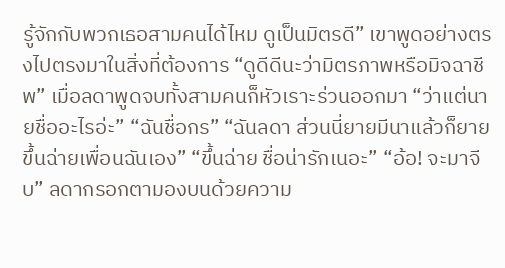รู้จักกับพวกเธอสามคนได้ไหม ดูเป็นมิตรดี” เขาพูดอย่างตรงไปตรงมาในสิ่งที่ต้องการ “ดูดีดีนะว่ามิตรภาพหรือมิจฉาชีพ” เมื่อลดาพูดจบทั้งสามคนก็หัวเราะร่วนออกมา “ว่าแต่นายชื่ออะไรอ่ะ” “ฉันชื่อกร” “ฉันลดา ส่วนนี่ยายมีนาแล้วก็ยายขึ้นฉ่ายเพื่อนฉันเอง” “ขึ้นฉ่าย ชื่อน่ารักเนอะ” “อ้อ! จะมาจีบ” ลดากรอกตามองบนด้วยความ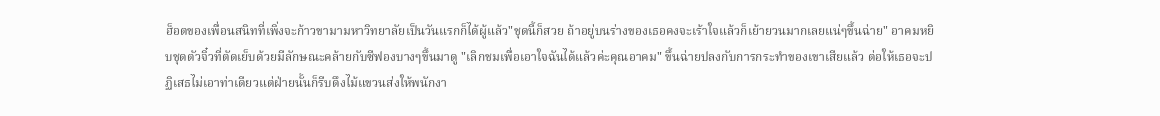ฮ็อตของเพื่อนสนิทที่เพิ่งจะก้าวขามามหาวิทยาลัยเป็นวันแรกก็ได้ผู้แล้ว"ชุดนี้ก็สวย ถ้าอยู่บนร่างของเธอคงจะเร้าใจแล้วก็เย้ายวนมากเลยแน่ๆขึ้นฉ่าย" อาคมหยิบชุดตัวจิ๋วที่ตัดเย็บด้วยมีลักษณะคล้ายกับซีฟองบางๆขึ้นมาดู "เลิกชมเพื่อเอาใจฉันได้แล้วค่ะคุณอาคม" ขึ้นฉ่ายปลงกับการกระทำของเขาเสียแล้ว ต่อให้เธอจะปฏิเสธไม่เอาท่าเดียวแต่ฝ่ายนั้นก็รีบดึงไม้แขวนส่งให้พนักงา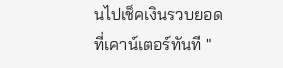นไปเช็คเงินรวบยอดที่เคาน์เตอร์ทันที "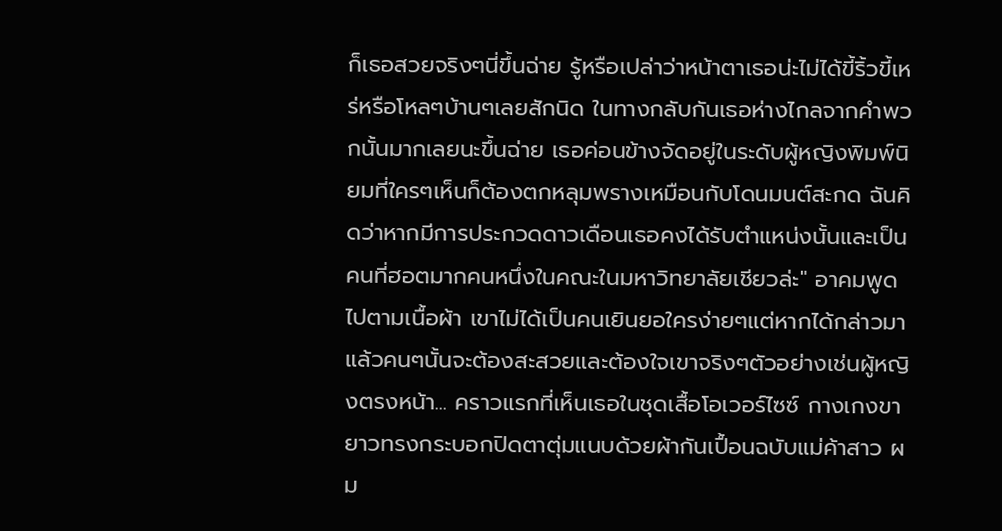ก็เธอสวยจริงๆนี่ขึ้นฉ่าย รู้หรือเปล่าว่าหน้าตาเธอน่ะไม่ได้ขี้ริ้วขี้เหร่หรือโหลๆบ้านๆเลยสักนิด ในทางกลับกันเธอห่างไกลจากคำพวกนั้นมากเลยนะขึ้นฉ่าย เธอค่อนข้างจัดอยู่ในระดับผู้หญิงพิมพ์นิยมที่ใครๆเห็นก็ต้องตกหลุมพรางเหมือนกับโดนมนต์สะกด ฉันคิดว่าหากมีการประกวดดาวเดือนเธอคงได้รับตำแหน่งนั้นและเป็นคนที่ฮอตมากคนหนึ่งในคณะในมหาวิทยาลัยเชียวล่ะ" อาคมพูดไปตามเนื้อผ้า เขาไม่ได้เป็นคนเยินยอใครง่ายๆแต่หากได้กล่าวมาแล้วคนๆนั้นจะต้องสะสวยและต้องใจเขาจริงๆตัวอย่างเช่นผู้หญิงตรงหน้า... คราวแรกที่เห็นเธอในชุดเสื้อโอเวอร์ไซซ์ กางเกงขายาวทรงกระบอกปิดตาตุ่มแนบด้วยผ้ากันเปื้อนฉบับแม่ค้าสาว ผม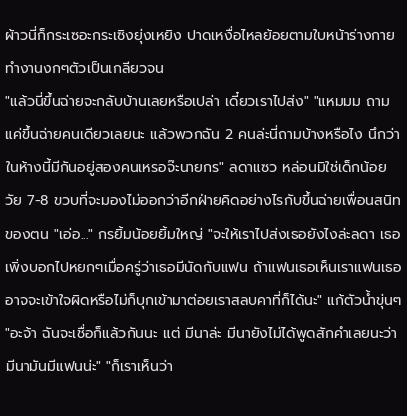ผ้าวนี่ก็กระเซอะกระเซิงยุ่งเหยิง ปาดเหงื่อไหลย้อยตามใบหน้าร่างกายทำงานงกๆตัวเป็นเกลียวจน
"แล้วนี่ขึ้นฉ่ายจะกลับบ้านเลยหรือเปล่า เดี๋ยวเราไปส่ง" "แหมมม ถามแค่ขึ้นฉ่ายคนเดียวเลยนะ แล้วพวกฉัน 2 คนล่ะนี่ถามบ้างหรือไง นึกว่าในห้างนี้มีกันอยู่สองคนเหรอจ๊ะนายกร" ลดาแซว หล่อนมิใช่เด็กน้อยวัย 7-8 ขวบที่จะมองไม่ออกว่าอีกฝ่ายคิดอย่างไรกับขึ้นฉ่ายเพื่อนสนิทของตน "เอ่อ..." กรยิ้มน้อยยิ้มใหญ่ "จะให้เราไปส่งเธอยังไงล่ะลดา เธอเพิ่งบอกไปหยกๆเมื่อครู่ว่าเธอมีนัดกับแฟน ถ้าแฟนเธอเห็นเราแฟนเธออาจจะเข้าใจผิดหรือไม่ก็บุกเข้ามาต่อยเราสลบคาที่ก็ได้นะ" แก้ตัวน้ำขุ่นๆ "อะจ้า ฉันจะเชื่อก็แล้วกันนะ แต่ มีนาล่ะ มีนายังไม่ได้พูดสักคำเลยนะว่ามีนามันมีแฟนน่ะ" "ก็เราเห็นว่า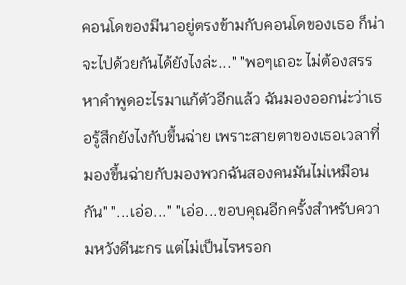คอนโดของมีนาอยู่ตรงข้ามกับคอนโดของเธอ ก็น่าจะไปด้วยกันได้ยังไงล่ะ..." "พอๆเถอะ ไม่ต้องสรรหาคำพูดอะไรมาแก้ตัวอีกแล้ว ฉันมองออกน่ะว่าเธอรู้สึกยังไงกับขึ้นฉ่าย เพราะสายตาของเธอเวลาที่มองขึ้นฉ่ายกับมองพวกฉันสองคนมันไม่เหมือนกัน" "...เอ่อ..." "เอ่อ...ขอบคุณอีกครั้งสำหรับความหวังดีนะกร แต่ไม่เป็นไรหรอก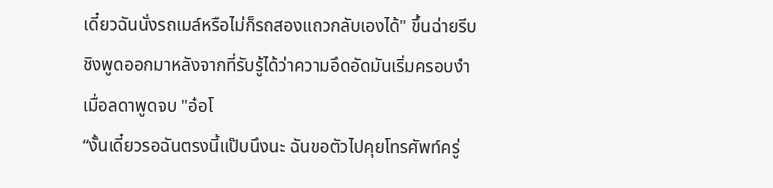เดี๋ยวฉันนั่งรถเมล์หรือไม่ก็รถสองแถวกลับเองได้" ขึ้นฉ่ายรีบชิงพูดออกมาหลังจากที่รับรู้ได้ว่าความอึดอัดมันเริ่มครอบงำเมื่อลดาพูดจบ "อ๋อโ
“งั้นเดี๋ยวรอฉันตรงนี้แป๊บนึงนะ ฉันขอตัวไปคุยโทรศัพท์ครู่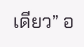เดียว” อ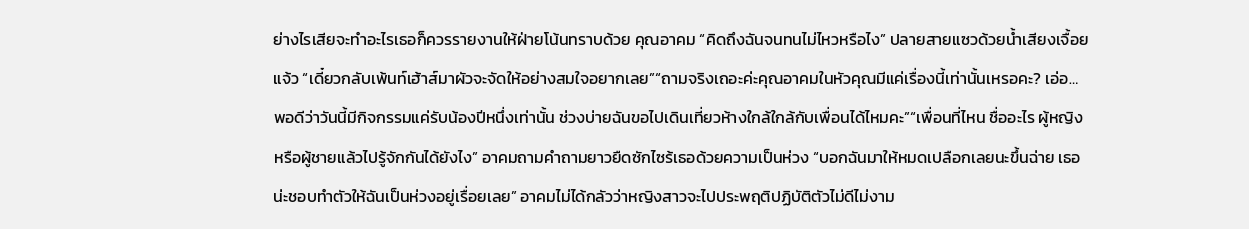ย่างไรเสียจะทำอะไรเธอก็ควรรายงานให้ฝ่ายโน้นทราบด้วย คุณอาคม “คิดถึงฉันจนทนไม่ไหวหรือไง” ปลายสายแซวด้วยน้ำเสียงเจื้อยแจ้ว “เดี๋ยวกลับเพ้นท์เฮ้าส์มาผัวจะจัดให้อย่างสมใจอยากเลย”“ถามจริงเถอะค่ะคุณอาคมในหัวคุณมีแค่เรื่องนี้เท่านั้นเหรอคะ? เอ่อ… พอดีว่าวันนี้มีกิจกรรมแค่รับน้องปีหนึ่งเท่านั้น ช่วงบ่ายฉันขอไปเดินเที่ยวห้างใกล้ใกล้กับเพื่อนได้ไหมคะ”“เพื่อนที่ไหน ชื่ออะไร ผู้หญิงหรือผู้ชายแล้วไปรู้จักกันได้ยังไง” อาคมถามคำถามยาวยืดซักไซร้เธอด้วยความเป็นห่วง “บอกฉันมาให้หมดเปลือกเลยนะขึ้นฉ่าย เธอน่ะชอบทำตัวให้ฉันเป็นห่วงอยู่เรื่อยเลย” อาคมไม่ได้กลัวว่าหญิงสาวจะไปประพฤติปฏิบัติตัวไม่ดีไม่งาม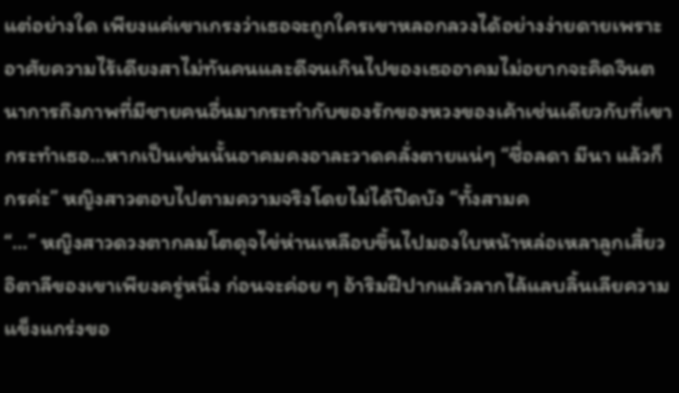แต่อย่างใด เพียงแค่เขาเกรงว่าเธอจะถูกใครเขาหลอกลวงได้อย่างง่ายดายเพราะอาศัยความไร้เดียงสาไม่ทันคนและดีจนเกินไปของเธออาคมไม่อยากจะคิดจินตนาการถึงภาพที่มีชายคนอื่นมากระทำกับของรักของหวงของเค้าเช่นเดียวกับที่เขากระทำเธอ…หากเป็นเช่นนั้นอาคมคงอาละวาดคลั่งตายแน่ๆ “ชื่อลดา มีนา แล้วก็กรค่ะ” หญิงสาวตอบไปตามความจริงโดยไม่ได้ปิดบัง “ทั้งสามค
“…” หญิงสาวดวงตากลมโตดุจไข่ห่านเหลือบขึ้นไปมองใบหน้าหล่อเหลาลูกเสี้ยวอิตาลีของเขาเพียงครู่หนึ่ง ก่อนจะค่อย ๆ อ้าริมฝีปากแล้วลากไล้แลบลิ้นเลียความแข็งแกร่งขอ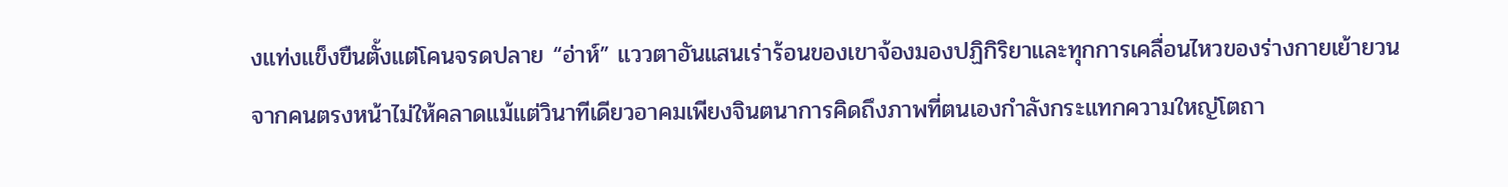งแท่งแข็งขืนตั้งแต่โคนจรดปลาย “อ่าห์” แววตาอันแสนเร่าร้อนของเขาจ้องมองปฏิกิริยาและทุกการเคลื่อนไหวของร่างกายเย้ายวนจากคนตรงหน้าไม่ให้คลาดแม้แต่วินาทีเดียวอาคมเพียงจินตนาการคิดถึงภาพที่ตนเองกำลังกระแทกความใหญ่โตถา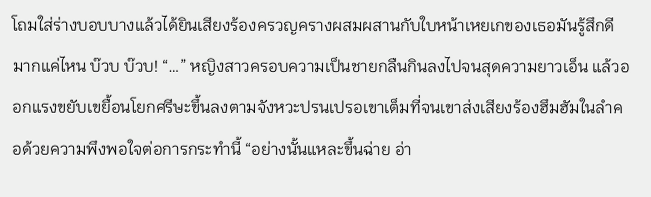โถมใส่ร่างบอบบางแล้วได้ยินเสียงร้องครวญครางผสมผสานกับใบหน้าเหยเกของเธอมันรู้สึกดีมากแค่ไหน บ๊วบ บ๊วบ! “…” หญิงสาวครอบความเป็นชายกลืนกินลงไปจนสุดความยาวเอ็น แล้วออกแรงขยับเขยื้อนโยกศรีษะขึ้นลงตามจังหวะปรนเปรอเขาเต็มที่จนเขาส่งเสียงร้องฮึมฮัมในลำคอด้วยความพึงพอใจต่อการกระทำนี้ “อย่างนั้นแหละขึ้นฉ่าย อ่า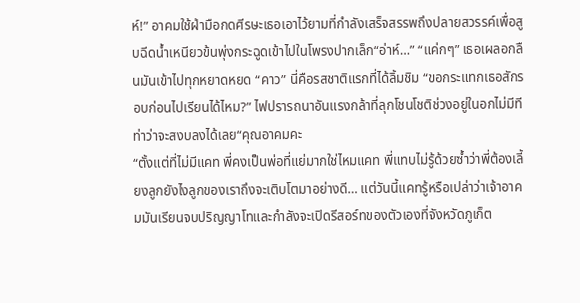ห์!” อาคมใช้ฝ่ามือกดศีรษะเธอเอาไว้ยามที่กำลังเสร็จสรรพถึงปลายสวรรค์เพื่อสูบฉีดน้ำเหนียวข้นพุ่งกระฉูดเข้าไปในโพรงปากเล็ก“อ่าห์…” “แค่กๆ” เธอเผลอกลืนมันเข้าไปทุกหยาดหยด “คาว” นี่คือรสชาติแรกที่ได้ลิ้มชิม “ขอกระแทกเธอสักรอบก่อนไปเรียนได้ไหม?” ไฟปรารถนาอันแรงกล้าที่ลุกโชนโชติช่วงอยู่ในอกไม่มีทีท่าว่าจะสงบลงได้เลย“คุณอาคมคะ
“ตั้งแต่ที่ไม่มีแคท พี่คงเป็นพ่อที่แย่มากใช่ไหมแคท พี่แทบไม่รู้ด้วยซ้ำว่าพี่ต้องเลี้ยงลูกยังไงลูกของเราถึงจะเติบโตมาอย่างดี… แต่วันนี้แคทรู้หรือเปล่าว่าเจ้าอาคมมันเรียนจบปริญญาโทและกำลังจะเปิดรีสอร์ทของตัวเองที่จังหวัดภูเก็ต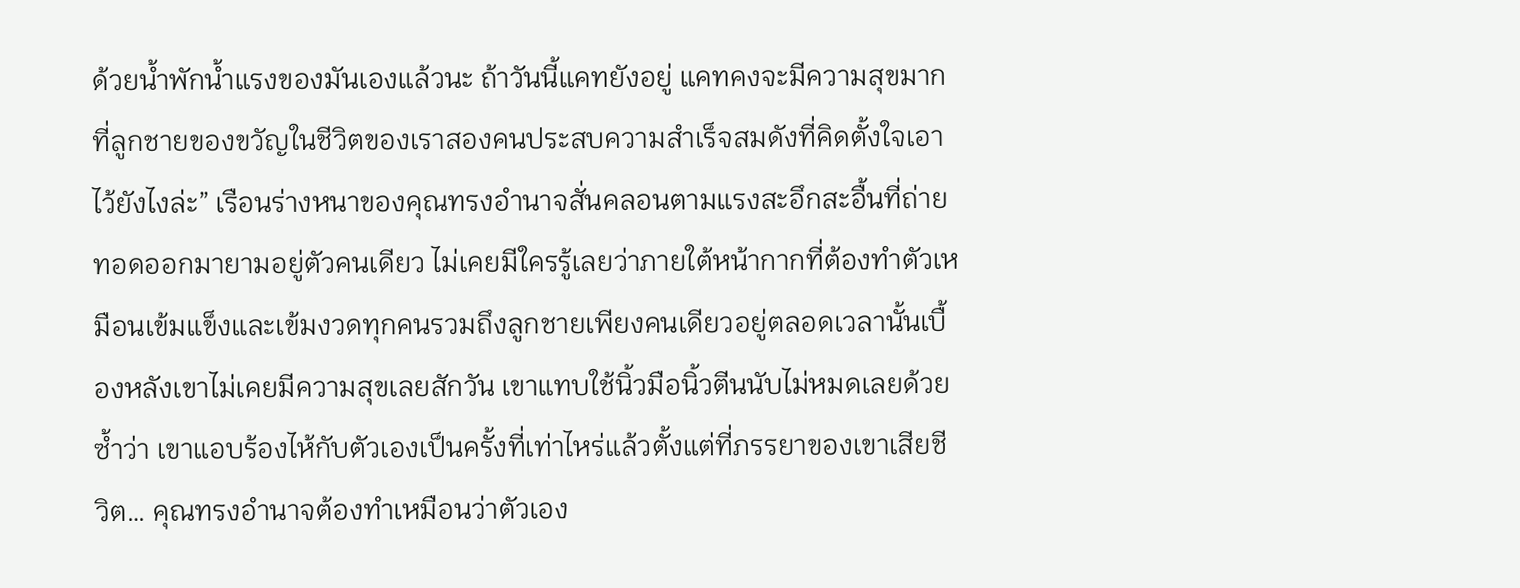ด้วยน้ำพักน้ำแรงของมันเองแล้วนะ ถ้าวันนี้แคทยังอยู่ แคทคงจะมีความสุขมากที่ลูกชายของขวัญในชีวิตของเราสองคนประสบความสำเร็จสมดังที่คิดตั้งใจเอาไว้ยังไงล่ะ” เรือนร่างหนาของคุณทรงอำนาจสั่นคลอนตามแรงสะอึกสะอื้นที่ถ่ายทอดออกมายามอยู่ตัวคนเดียว ไม่เคยมีใครรู้เลยว่าภายใต้หน้ากากที่ต้องทำตัวเหมือนเข้มแข็งและเข้มงวดทุกคนรวมถึงลูกชายเพียงคนเดียวอยู่ตลอดเวลานั้นเบื้องหลังเขาไม่เคยมีความสุขเลยสักวัน เขาแทบใช้นิ้วมือนิ้วตีนนับไม่หมดเลยด้วยซ้ำว่า เขาแอบร้องไห้กับตัวเองเป็นครั้งที่เท่าไหร่แล้วตั้งแต่ที่ภรรยาของเขาเสียชีวิต… คุณทรงอำนาจต้องทำเหมือนว่าตัวเอง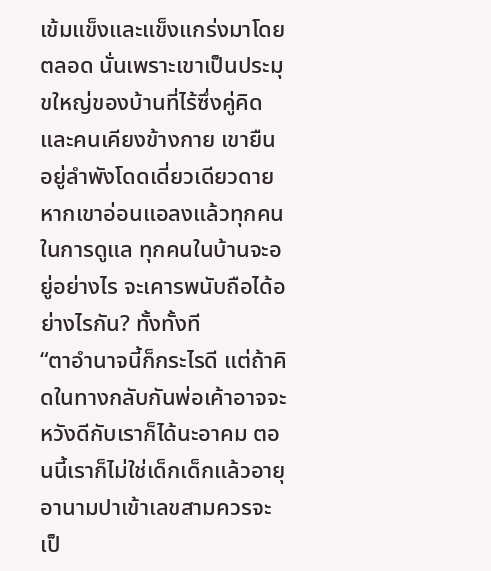เข้มแข็งและแข็งแกร่งมาโดยตลอด นั่นเพราะเขาเป็นประมุขใหญ่ของบ้านที่ไร้ซึ่งคู่คิดและคนเคียงข้างกาย เขายืนอยู่ลำพังโดดเดี่ยวเดียวดาย หากเขาอ่อนแอลงแล้วทุกคนในการดูแล ทุกคนในบ้านจะอยู่อย่างไร จะเคารพนับถือได้อย่างไรกัน? ทั้งทั้งที
“ตาอำนาจนี้ก็กระไรดี แต่ถ้าคิดในทางกลับกันพ่อเค้าอาจจะหวังดีกับเราก็ได้นะอาคม ตอนนี้เราก็ไม่ใช่เด็กเด็กแล้วอายุอานามปาเข้าเลขสามควรจะเป็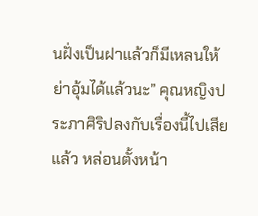นฝั่งเป็นฝาแล้วก็มีเหลนให้ย่าอุ้มได้แล้วนะ” คุณหญิงประภาศิริปลงกับเรื่องนี้ไปเสียแล้ว หล่อนตั้งหน้า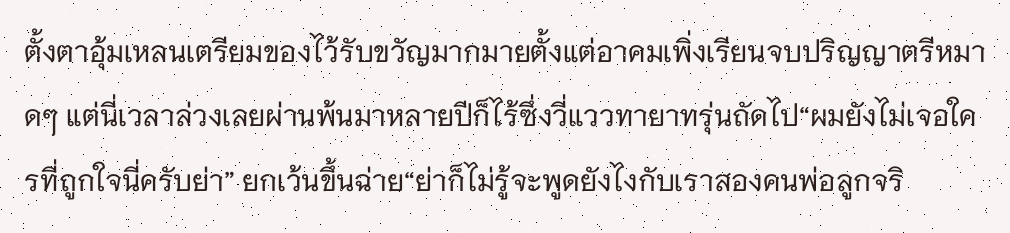ตั้งตาอุ้มเหลนเตรียมของไว้รับขวัญมากมายตั้งแต่อาคมเพิ่งเรียนจบปริญญาตรีหมาดๆ แต่นี่เวลาล่วงเลยผ่านพ้นมาหลายปีก็ไร้ซึ่งวี่แววทายาทรุ่นถัดไป“ผมยังไม่เจอใครที่ถูกใจนี่ครับย่า” ยกเว้นขึ้นฉ่าย“ย่าก็ไม่รู้จะพูดยังไงกับเราสองคนพ่อลูกจริ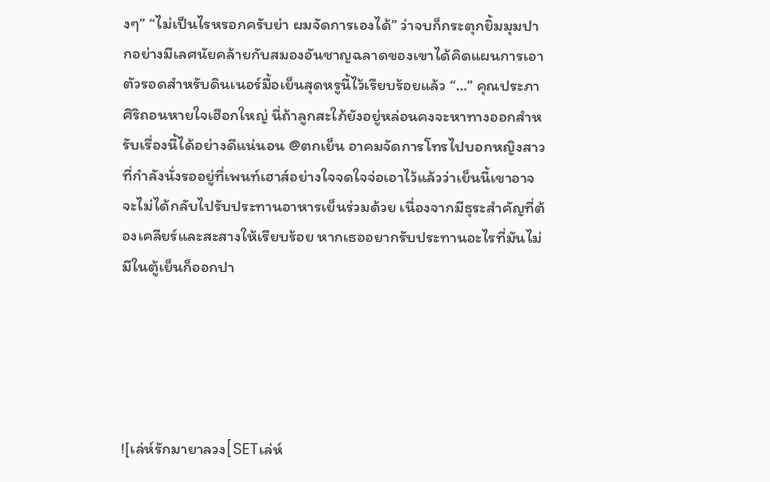งๆ” “ไม่เป็นไรหรอกครับย่า ผมจัดการเองได้” ว่าจบก็กระตุกยิ้มมุมปากอย่างมีเลศนัยคล้ายกับสมองอันชาญฉลาดของเขาได้คิดแผนการเอาตัวรอดสำหรับดินเนอร์มื้อเย็นสุดหรูนี้ไว้เรียบร้อยแล้ว “…” คุณประภาศิริถอนหายใจเฮือกใหญ่ นี่ถ้าลูกสะใภ้ยังอยู่หล่อนคงจะหาทางออกสำหรับเรื่องนี้ได้อย่างดีแน่นอน @ตกเย็น อาคมจัดการโทรไปบอกหญิงสาวที่กำลังนั่งรออยู่ที่เพนท์เฮาส์อย่างใจจดใจจ่อเอาไว้แล้วว่าเย็นนี้เขาอาจจะไม่ได้กลับไปรับประทานอาหารเย็นร่วมด้วย เนื่องจากมีธุระสำคัญที่ต้องเคลียร์และสะสางให้เรียบร้อย หากเธออยากรับประทานอะไรที่มันไม่มีในตู้เย็นก็ออกปา





![เล่ห์รักมายาลวง[SETเล่ห์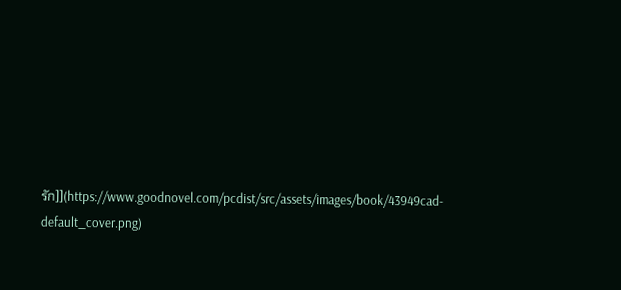รัก]](https://www.goodnovel.com/pcdist/src/assets/images/book/43949cad-default_cover.png)